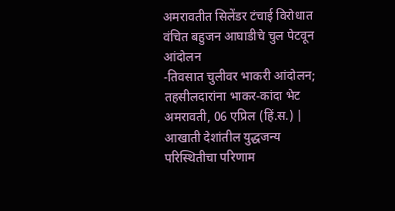अमरावतीत सिलेंडर टंचाई विरोधात वंचित बहुजन आघाडीचे चुल पेटवून आंदोलन
-तिवसात चुलीवर भाकरी आंदोलन; तहसीलदारांना भाकर-कांदा भेट अमरावती, 06 एप्रिल (हिं.स.) | आखाती देशांतील युद्धजन्य परिस्थितीचा परिणाम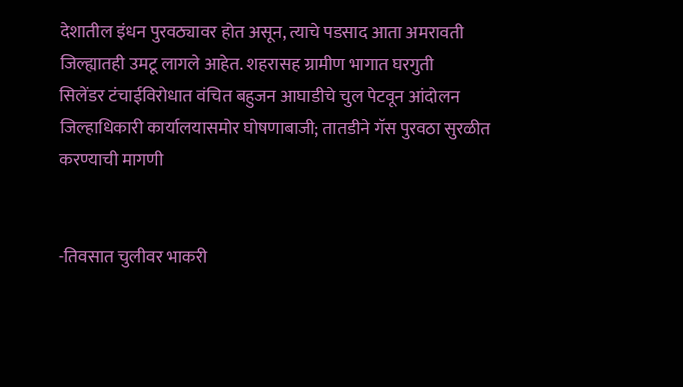देशातील इंधन पुरवठ्यावर होत असून, त्याचे पडसाद आता अमरावती जिल्ह्यातही उमटू लागले आहेत. शहरासह ग्रामीण भागात घरगुती
सिलेंडर टंचाईविरोधात वंचित बहुजन आघाडीचे चुल पेटवून आंदोलन जिल्हाधिकारी कार्यालयासमोर घोषणाबाजी; तातडीने गॅस पुरवठा सुरळीत करण्याची मागणी


-तिवसात चुलीवर भाकरी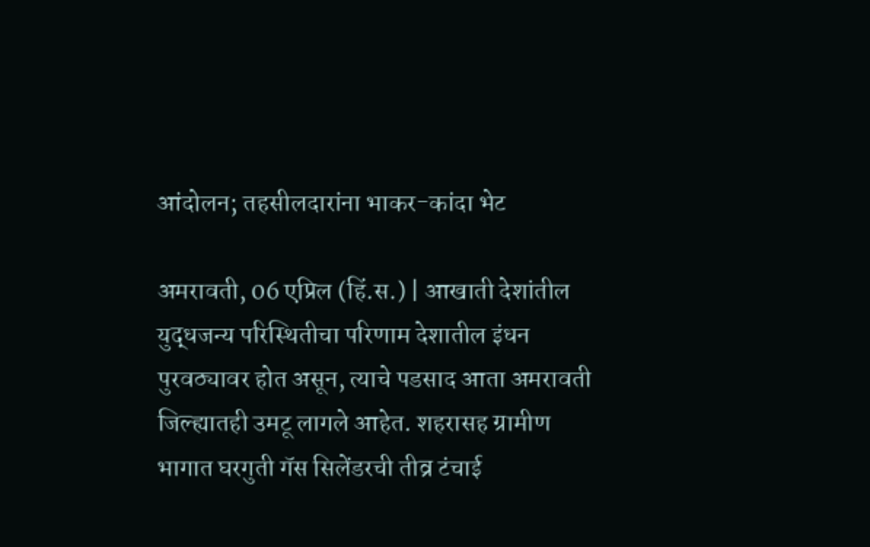आंदोलन; तहसीलदारांना भाकर-कांदा भेट

अमरावती, 06 एप्रिल (हिं.स.) | आखाती देशांतील युद्धजन्य परिस्थितीचा परिणाम देशातील इंधन पुरवठ्यावर होत असून, त्याचे पडसाद आता अमरावती जिल्ह्यातही उमटू लागले आहेत. शहरासह ग्रामीण भागात घरगुती गॅस सिलेंडरची तीव्र टंचाई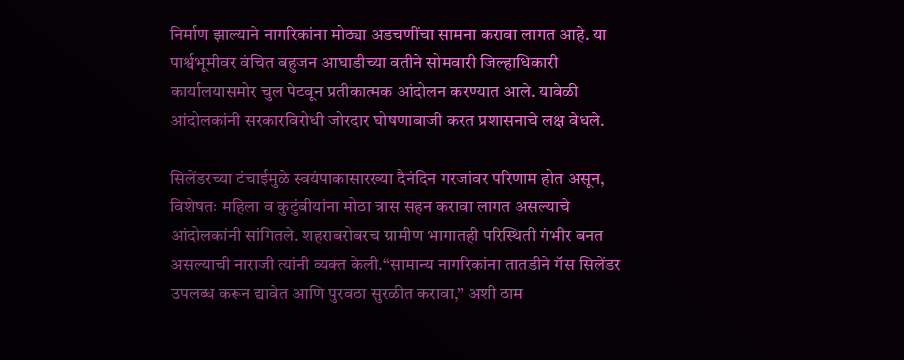निर्माण झाल्याने नागरिकांना मोठ्या अडचणींचा सामना करावा लागत आहे. या पार्श्वभूमीवर वंचित बहुजन आघाडीच्या वतीने सोमवारी जिल्हाधिकारी कार्यालयासमोर चुल पेटवून प्रतीकात्मक आंदोलन करण्यात आले. यावेळी आंदोलकांनी सरकारविरोधी जोरदार घोषणाबाजी करत प्रशासनाचे लक्ष वेधले.

सिलेंडरच्या टंचाईमुळे स्वयंपाकासारख्या दैनंदिन गरजांवर परिणाम होत असून, विशेषतः महिला व कुटुंबीयांना मोठा त्रास सहन करावा लागत असल्याचे आंदोलकांनी सांगितले. शहराबरोबरच ग्रामीण भागातही परिस्थिती गंभीर बनत असल्याची नाराजी त्यांनी व्यक्त केली.“सामान्य नागरिकांना तातडीने गॅस सिलेंडर उपलब्ध करून द्यावेत आणि पुरवठा सुरळीत करावा,” अशी ठाम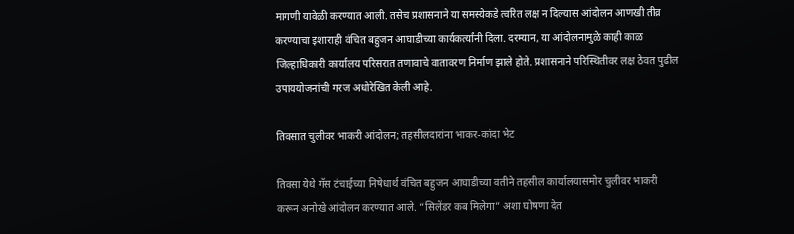मागणी यावेळी करण्यात आली. तसेच प्रशासनाने या समस्येकडे त्वरित लक्ष न दिल्यास आंदोलन आणखी तीव्र करण्याचा इशाराही वंचित बहुजन आघाडीच्या कार्यकर्त्यांनी दिला. दरम्यान, या आंदोलनामुळे काही काळ जिल्हाधिकारी कार्यालय परिसरात तणावाचे वातावरण निर्माण झाले होते. प्रशासनाने परिस्थितीवर लक्ष ठेवत पुढील उपाययोजनांची गरज अधोरेखित केली आहे.

तिवसात चुलीवर भाकरी आंदोलन; तहसीलदारांना भाकर-कांदा भेट

तिवसा येथे गॅस टंचाईच्या निषेधार्थ वंचित बहुजन आघाडीच्या वतीने तहसील कार्यालयासमोर चुलीवर भाकरी करून अनोखे आंदोलन करण्यात आले. “सिलेंडर कब मिलेगा” अशा घोषणा देत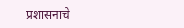प्रशासनाचे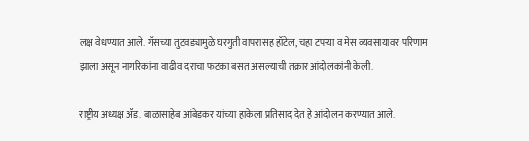लक्ष वेधण्यात आले. गॅसच्या तुटवड्यामुळे घरगुती वापरासह हॉटेल, चहा टपऱ्या व मेस व्यवसायावर परिणाम झाला असून नागरिकांना वाढीव दराचा फटका बसत असल्याची तक्रार आंदोलकांनी केली.

राष्ट्रीय अध्यक्ष ॲड. बाळासाहेब आंबेडकर यांच्या हाकेला प्रतिसाद देत हे आंदोलन करण्यात आले.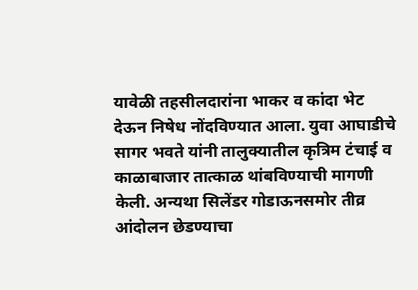यावेळी तहसीलदारांना भाकर व कांदा भेट देऊन निषेध नोंदविण्यात आला. युवा आघाडीचे सागर भवते यांनी तालुक्यातील कृत्रिम टंचाई व काळाबाजार तात्काळ थांबविण्याची मागणी केली. अन्यथा सिलेंडर गोडाऊनसमोर तीव्र आंदोलन छेडण्याचा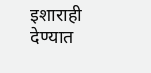इशाराही देण्यात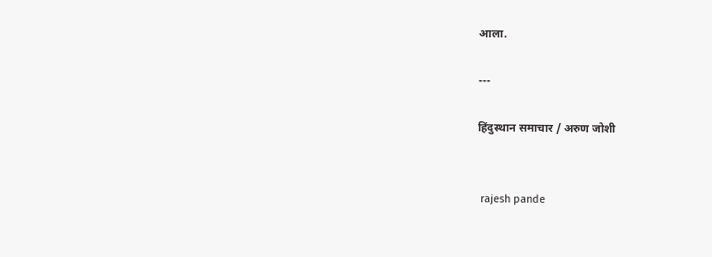आला.

---

हिंदुस्थान समाचार / अरुण जोशी


 rajesh pande